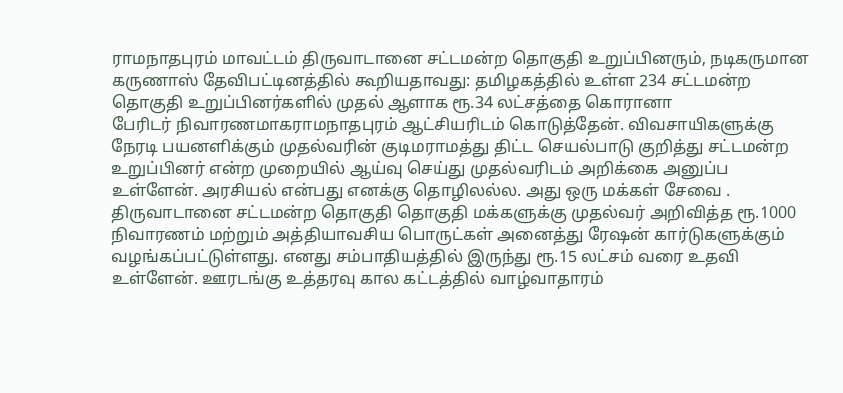ராமநாதபுரம் மாவட்டம் திருவாடானை சட்டமன்ற தொகுதி உறுப்பினரும், நடிகருமான கருணாஸ் தேவிபட்டினத்தில் கூறியதாவது: தமிழகத்தில் உள்ள 234 சட்டமன்ற தொகுதி உறுப்பினர்களில் முதல் ஆளாக ரூ.34 லட்சத்தை கொரானா
பேரிடர் நிவாரணமாகராமநாதபுரம் ஆட்சியரிடம் கொடுத்தேன். விவசாயிகளுக்கு நேரடி பயனளிக்கும் முதல்வரின் குடிமராமத்து திட்ட செயல்பாடு குறித்து சட்டமன்ற உறுப்பினர் என்ற முறையில் ஆய்வு செய்து முதல்வரிடம் அறிக்கை அனுப்ப உள்ளேன். அரசியல் என்பது எனக்கு தொழிலல்ல. அது ஒரு மக்கள் சேவை . திருவாடானை சட்டமன்ற தொகுதி தொகுதி மக்களுக்கு முதல்வர் அறிவித்த ரூ.1000 நிவாரணம் மற்றும் அத்தியாவசிய பொருட்கள் அனைத்து ரேஷன் கார்டுகளுக்கும் வழங்கப்பட்டுள்ளது. எனது சம்பாதியத்தில் இருந்து ரூ.15 லட்சம் வரை உதவி உள்ளேன். ஊரடங்கு உத்தரவு கால கட்டத்தில் வாழ்வாதாரம்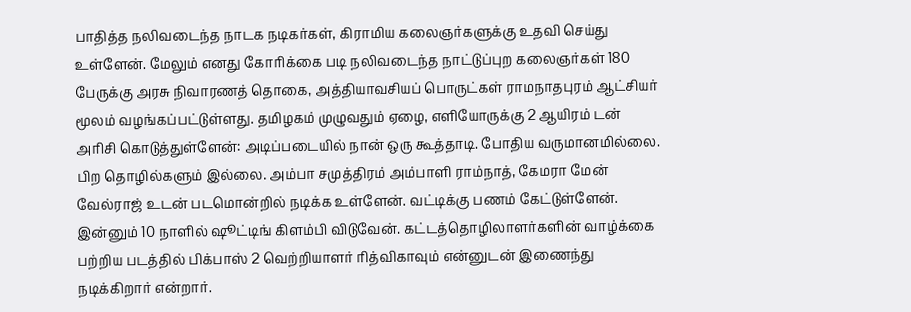பாதித்த நலிவடைந்த நாடக நடிகர்கள், கிராமிய கலைஞர்களுக்கு உதவி செய்து உள்ளேன். மேலும் எனது கோரிக்கை படி நலிவடைந்த நாட்டுப்புற கலைஞர்கள் 180 பேருக்கு அரசு நிவாரணத் தொகை, அத்தியாவசியப் பொருட்கள் ராமநாதபுரம் ஆட்சியர் மூலம் வழங்கப்பட்டுள்ளது. தமிழகம் முழுவதும் ஏழை, எளியோருக்கு 2 ஆயிரம் டன் அரிசி கொடுத்துள்ளேன்: அடிப்படையில் நான் ஒரு கூத்தாடி. போதிய வருமானமில்லை. பிற தொழில்களும் இல்லை. அம்பா சமுத்திரம் அம்பாளி ராம்நாத், கேமரா மேன் வேல்ராஜ் உடன் படமொன்றில் நடிக்க உள்ளேன். வட்டிக்கு பணம் கேட்டுள்ளேன். இன்னும் 10 நாளில் ஷூட்டிங் கிளம்பி விடுவேன். கட்டத்தொழிலாளர்களின் வாழ்க்கை பற்றிய படத்தில் பிக்பாஸ் 2 வெற்றியாளர் ரித்விகாவும் என்னுடன் இணைந்து நடிக்கிறார் என்றார்.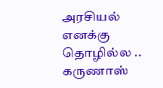அரசியல் எனக்கு தொழில்ல .. கருணாஸ்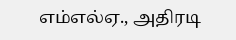எம்எல்ஏ., அதிரடி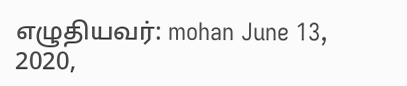எழுதியவர்: mohan June 13, 2020,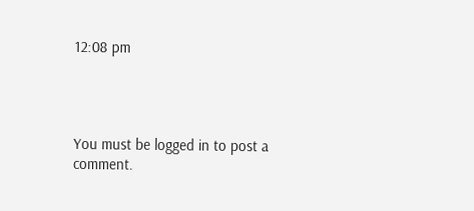12:08 pm




You must be logged in to post a comment.